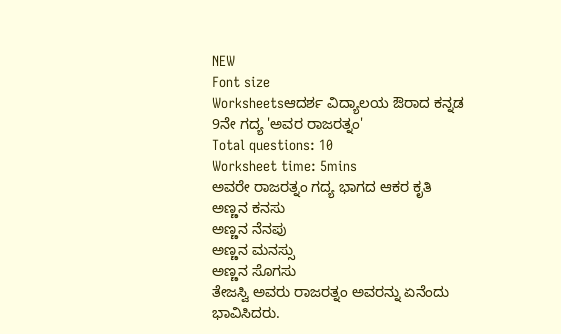NEW
Font size
Worksheetsಆದರ್ಶ ವಿದ್ಯಾಲಯ ಔರಾದ ಕನ್ನಡ 9ನೇ ಗದ್ಯ 'ಅವರ ರಾಜರತ್ನಂ'
Total questions: 10
Worksheet time: 5mins
ಅವರೇ ರಾಜರತ್ನಂ ಗದ್ಯ ಭಾಗದ ಆಕರ ಕೃತಿ
ಅಣ್ಣನ ಕನಸು
ಅಣ್ಣನ ನೆನಪು
ಅಣ್ಣನ ಮನಸ್ಸು
ಅಣ್ಣನ ಸೊಗಸು
ತೇಜಸ್ವಿ ಅವರು ರಾಜರತ್ನಂ ಅವರನ್ನು ಏನೆಂದು ಭಾವಿಸಿದರು.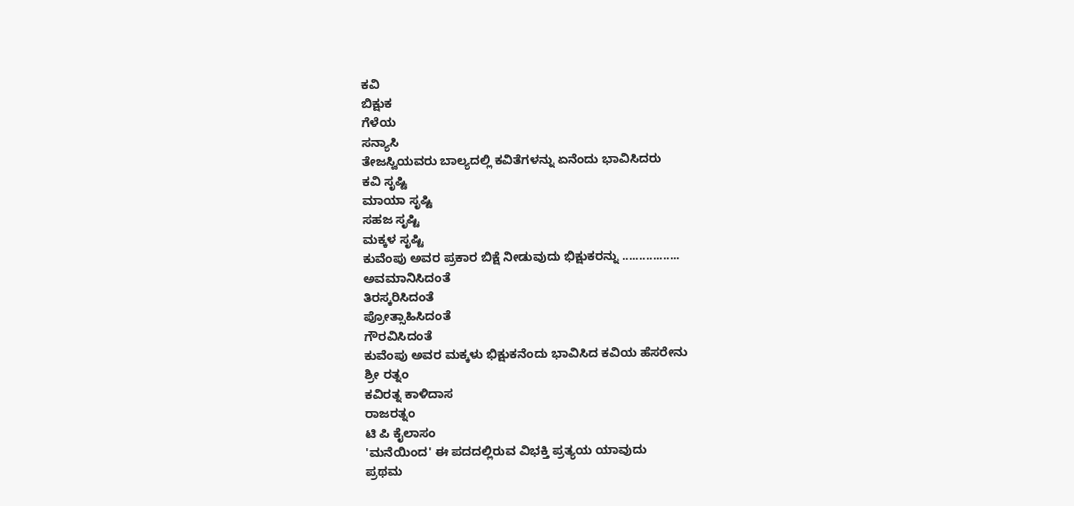ಕವಿ
ಬಿಕ್ಷುಕ
ಗೆಳೆಯ
ಸನ್ಯಾಸಿ
ತೇಜಸ್ವಿಯವರು ಬಾಲ್ಯದಲ್ಲಿ ಕವಿತೆಗಳನ್ನು ಏನೆಂದು ಭಾವಿಸಿದರು
ಕವಿ ಸೃಷ್ಟಿ
ಮಾಯಾ ಸೃಷ್ಟಿ
ಸಹಜ ಸೃಷ್ಟಿ
ಮಕ್ಕಳ ಸೃಷ್ಟಿ
ಕುವೆಂಪು ಅವರ ಪ್ರಕಾರ ಬಿಕ್ಷೆ ನೀಡುವುದು ಭಿಕ್ಷುಕರನ್ನು .................
ಅವಮಾನಿಸಿದಂತೆ
ತಿರಸ್ಕರಿಸಿದಂತೆ
ಪ್ರೋತ್ಸಾಹಿಸಿದಂತೆ
ಗೌರವಿಸಿದಂತೆ
ಕುವೆಂಪು ಅವರ ಮಕ್ಕಳು ಭಿಕ್ಷುಕನೆಂದು ಭಾವಿಸಿದ ಕವಿಯ ಹೆಸರೇನು
ಶ್ರೀ ರತ್ನಂ
ಕವಿರತ್ನ ಕಾಳಿದಾಸ
ರಾಜರತ್ನಂ
ಟಿ ಪಿ ಕೈಲಾಸಂ
'ಮನೆಯಿಂದ' ಈ ಪದದಲ್ಲಿರುವ ವಿಭಕ್ತಿ ಪ್ರತ್ಯಯ ಯಾವುದು
ಪ್ರಥಮ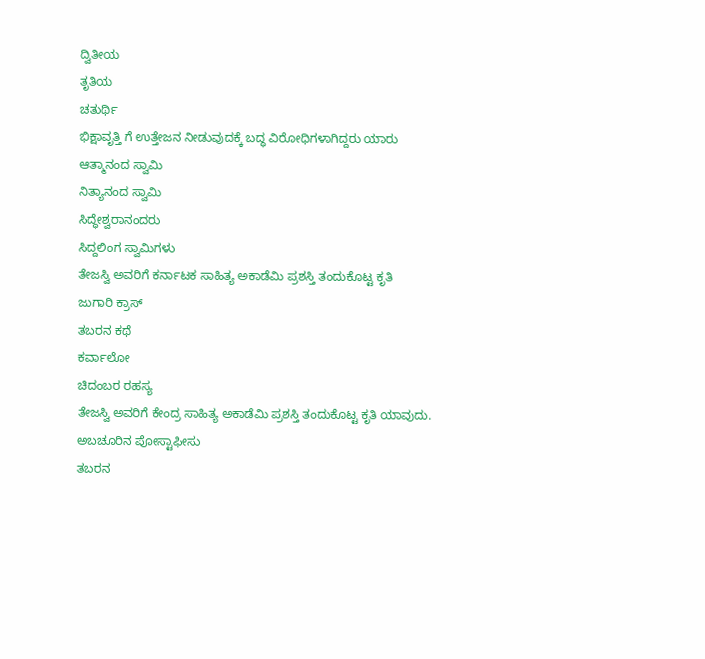ದ್ವಿತೀಯ
ತೃತಿಯ
ಚತುರ್ಥಿ
ಭಿಕ್ಷಾವೃತ್ತಿ ಗೆ ಉತ್ತೇಜನ ನೀಡುವುದಕ್ಕೆ ಬದ್ಧ ವಿರೋಧಿಗಳಾಗಿದ್ದರು ಯಾರು
ಆತ್ಮಾನಂದ ಸ್ವಾಮಿ
ನಿತ್ಯಾನಂದ ಸ್ವಾಮಿ
ಸಿದ್ಧೇಶ್ವರಾನಂದರು
ಸಿದ್ದಲಿಂಗ ಸ್ವಾಮಿಗಳು
ತೇಜಸ್ವಿ ಅವರಿಗೆ ಕರ್ನಾಟಕ ಸಾಹಿತ್ಯ ಅಕಾಡೆಮಿ ಪ್ರಶಸ್ತಿ ತಂದುಕೊಟ್ಟ ಕೃತಿ
ಜುಗಾರಿ ಕ್ರಾಸ್
ತಬರನ ಕಥೆ
ಕರ್ವಾಲೋ
ಚಿದಂಬರ ರಹಸ್ಯ
ತೇಜಸ್ವಿ ಅವರಿಗೆ ಕೇಂದ್ರ ಸಾಹಿತ್ಯ ಅಕಾಡೆಮಿ ಪ್ರಶಸ್ತಿ ತಂದುಕೊಟ್ಟ ಕೃತಿ ಯಾವುದು.
ಅಬಚೂರಿನ ಪೋಸ್ಟಾಫೀಸು
ತಬರನ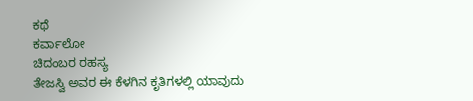ಕಥೆ
ಕರ್ವಾಲೋ
ಚಿದಂಬರ ರಹಸ್ಯ
ತೇಜಸ್ವಿ ಅವರ ಈ ಕೆಳಗಿನ ಕೃತಿಗಳಲ್ಲಿ ಯಾವುದು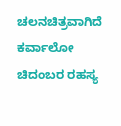ಚಲನಚಿತ್ರವಾಗಿದೆ
ಕರ್ವಾಲೋ
ಚಿದಂಬರ ರಹಸ್ಯ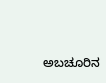ಅಬಚೂರಿನ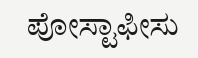ಪೋಸ್ಟಾಫೀಸು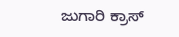ಜುಗಾರಿ ಕ್ರಾಸ್